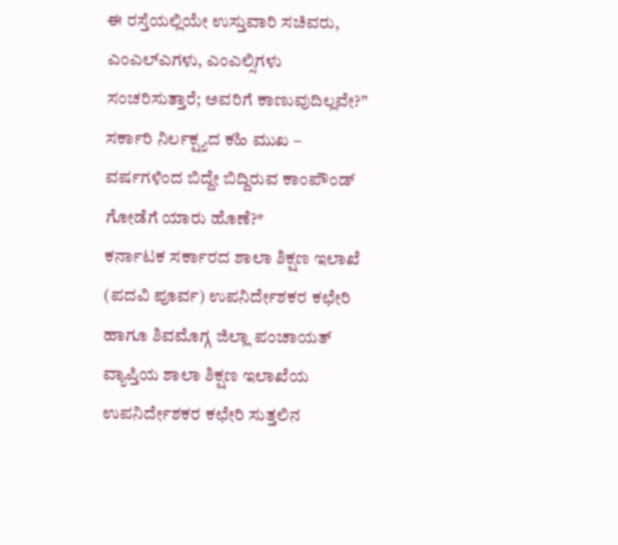ಈ ರಸ್ತೆಯಲ್ಲಿಯೇ ಉಸ್ತುವಾರಿ ಸಚಿವರು, ಎಂಎಲ್ಎಗಳು, ಎಂಎಲ್ಸಿಗಳು ಸಂಚರಿಸುತ್ತಾರೆ; ಅವರಿಗೆ ಕಾಣುವುದಿಲ್ಲವೇ?”
ಸರ್ಕಾರಿ ನಿರ್ಲಕ್ಷ್ಯದ ಕಹಿ ಮುಖ – ವರ್ಷಗಳಿಂದ ಬಿದ್ದೇ ಬಿದ್ದಿರುವ ಕಾಂಪೌಂಡ್ ಗೋಡೆಗೆ ಯಾರು ಹೊಣೆ?*
ಕರ್ನಾಟಕ ಸರ್ಕಾರದ ಶಾಲಾ ಶಿಕ್ಷಣ ಇಲಾಖೆ (ಪದವಿ ಪೂರ್ವ) ಉಪನಿರ್ದೇಶಕರ ಕಛೇರಿ ಹಾಗೂ ಶಿವಮೊಗ್ಗ ಜಿಲ್ಲಾ ಪಂಚಾಯತ್ ವ್ಯಾಪ್ತಿಯ ಶಾಲಾ ಶಿಕ್ಷಣ ಇಲಾಖೆಯ ಉಪನಿರ್ದೇಶಕರ ಕಛೇರಿ ಸುತ್ತಲಿನ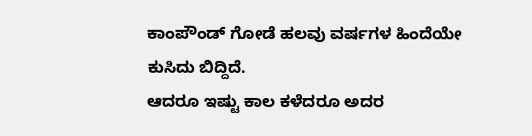ಕಾಂಪೌಂಡ್ ಗೋಡೆ ಹಲವು ವರ್ಷಗಳ ಹಿಂದೆಯೇ ಕುಸಿದು ಬಿದ್ದಿದೆ.
ಆದರೂ ಇಷ್ಟು ಕಾಲ ಕಳೆದರೂ ಅದರ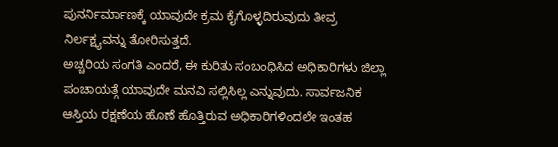ಪುನರ್ನಿರ್ಮಾಣಕ್ಕೆ ಯಾವುದೇ ಕ್ರಮ ಕೈಗೊಳ್ಳದಿರುವುದು ತೀವ್ರ ನಿರ್ಲಕ್ಷ್ಯವನ್ನು ತೋರಿಸುತ್ತದೆ.
ಅಚ್ಚರಿಯ ಸಂಗತಿ ಎಂದರೆ, ಈ ಕುರಿತು ಸಂಬಂಧಿಸಿದ ಅಧಿಕಾರಿಗಳು ಜಿಲ್ಲಾ ಪಂಚಾಯತ್ಗೆ ಯಾವುದೇ ಮನವಿ ಸಲ್ಲಿಸಿಲ್ಲ ಎನ್ನುವುದು. ಸಾರ್ವಜನಿಕ ಆಸ್ತಿಯ ರಕ್ಷಣೆಯ ಹೊಣೆ ಹೊತ್ತಿರುವ ಅಧಿಕಾರಿಗಳಿಂದಲೇ ಇಂತಹ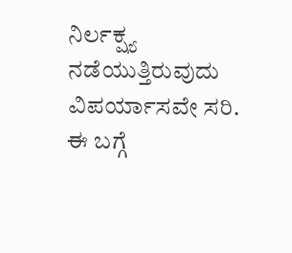ನಿರ್ಲಕ್ಷ್ಯ ನಡೆಯುತ್ತಿರುವುದು ವಿಪರ್ಯಾಸವೇ ಸರಿ.
ಈ ಬಗ್ಗೆ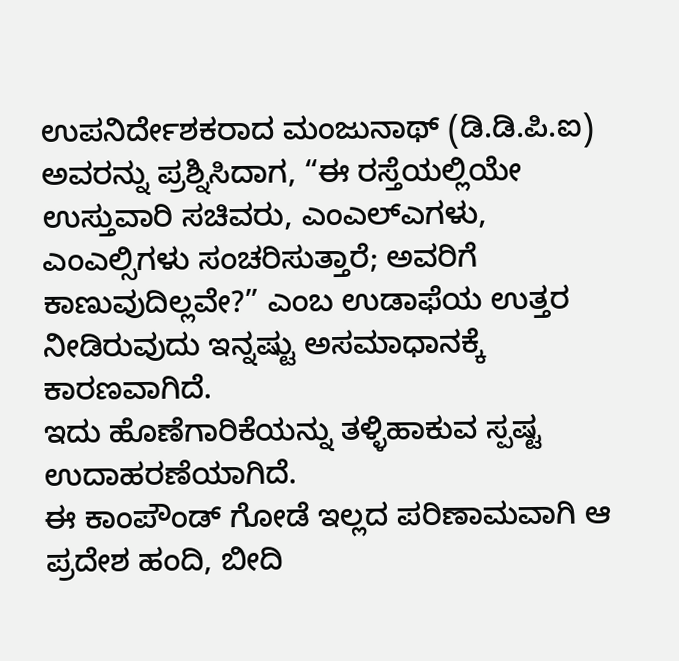ಉಪನಿರ್ದೇಶಕರಾದ ಮಂಜುನಾಥ್ (ಡಿ.ಡಿ.ಪಿ.ಐ) ಅವರನ್ನು ಪ್ರಶ್ನಿಸಿದಾಗ, “ಈ ರಸ್ತೆಯಲ್ಲಿಯೇ ಉಸ್ತುವಾರಿ ಸಚಿವರು, ಎಂಎಲ್ಎಗಳು, ಎಂಎಲ್ಸಿಗಳು ಸಂಚರಿಸುತ್ತಾರೆ; ಅವರಿಗೆ ಕಾಣುವುದಿಲ್ಲವೇ?” ಎಂಬ ಉಡಾಫೆಯ ಉತ್ತರ ನೀಡಿರುವುದು ಇನ್ನಷ್ಟು ಅಸಮಾಧಾನಕ್ಕೆ ಕಾರಣವಾಗಿದೆ.
ಇದು ಹೊಣೆಗಾರಿಕೆಯನ್ನು ತಳ್ಳಿಹಾಕುವ ಸ್ಪಷ್ಟ ಉದಾಹರಣೆಯಾಗಿದೆ.
ಈ ಕಾಂಪೌಂಡ್ ಗೋಡೆ ಇಲ್ಲದ ಪರಿಣಾಮವಾಗಿ ಆ ಪ್ರದೇಶ ಹಂದಿ, ಬೀದಿ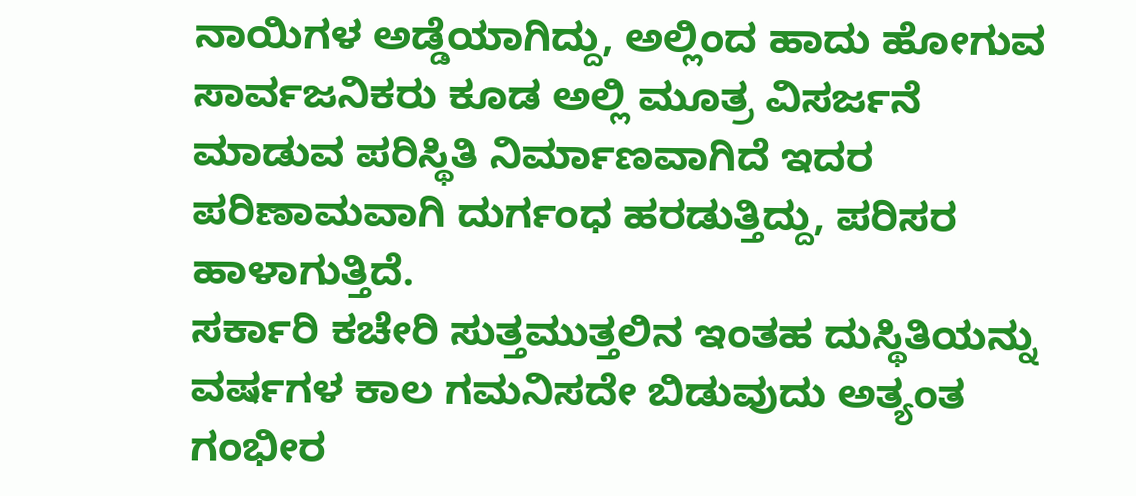ನಾಯಿಗಳ ಅಡ್ಡೆಯಾಗಿದ್ದು, ಅಲ್ಲಿಂದ ಹಾದು ಹೋಗುವ ಸಾರ್ವಜನಿಕರು ಕೂಡ ಅಲ್ಲಿ ಮೂತ್ರ ವಿಸರ್ಜನೆ ಮಾಡುವ ಪರಿಸ್ಥಿತಿ ನಿರ್ಮಾಣವಾಗಿದೆ ಇದರ ಪರಿಣಾಮವಾಗಿ ದುರ್ಗಂಧ ಹರಡುತ್ತಿದ್ದು, ಪರಿಸರ ಹಾಳಾಗುತ್ತಿದೆ.
ಸರ್ಕಾರಿ ಕಚೇರಿ ಸುತ್ತಮುತ್ತಲಿನ ಇಂತಹ ದುಸ್ಥಿತಿಯನ್ನು ವರ್ಷಗಳ ಕಾಲ ಗಮನಿಸದೇ ಬಿಡುವುದು ಅತ್ಯಂತ ಗಂಭೀರ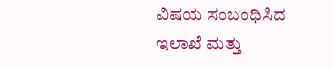ವಿಷಯ ಸಂಬಂಧಿಸಿದ ಇಲಾಖೆ ಮತ್ತು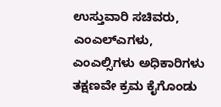ಉಸ್ತುವಾರಿ ಸಚಿವರು, ಎಂಎಲ್ಎಗಳು, ಎಂಎಲ್ಸಿಗಳು ಅಧಿಕಾರಿಗಳು ತಕ್ಷಣವೇ ಕ್ರಮ ಕೈಗೊಂಡು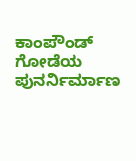ಕಾಂಪೌಂಡ್ ಗೋಡೆಯ ಪುನರ್ನಿರ್ಮಾಣ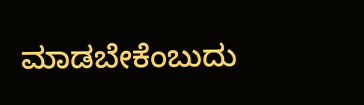ಮಾಡಬೇಕೆಂಬುದು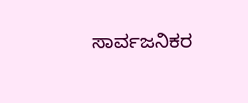ಸಾರ್ವಜನಿಕರ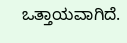ಒತ್ತಾಯವಾಗಿದೆ.